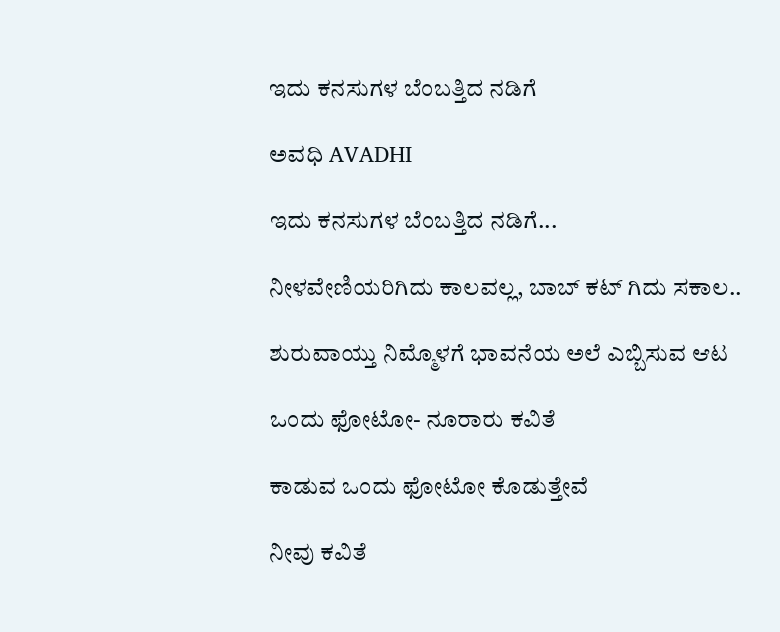ಇದು ಕನಸುಗಳ ಬೆಂಬತ್ತಿದ ನಡಿಗೆ‍

ಅವಧಿ AVADHI

ಇದು ಕನಸುಗಳ ಬೆಂಬತ್ತಿದ ನಡಿಗೆ...

ನೀಳವೇಣಿಯರಿಗಿದು ಕಾಲವಲ್ಲ, ಬಾಬ್ ಕಟ್ ಗಿದು ಸಕಾಲ..

ಶುರುವಾಯ್ತು ನಿಮ್ಮೊಳಗೆ ಭಾವನೆಯ ಅಲೆ ಎಬ್ಬಿಸುವ ಆಟ

ಒಂದು ಫೋಟೋ- ನೂರಾರು ಕವಿತೆ

ಕಾಡುವ ಒಂದು ಫೋಟೋ ಕೊಡುತ್ತೇವೆ

ನೀವು ಕವಿತೆ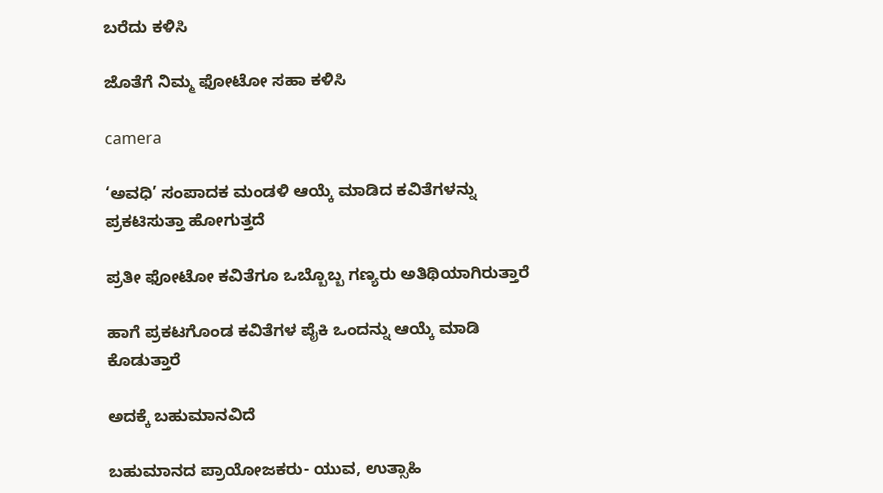ಬರೆದು ಕಳಿಸಿ

ಜೊತೆಗೆ ನಿಮ್ಮ ಫೋಟೋ ಸಹಾ ಕಳಿಸಿ

camera

‘ಅವಧಿ’ ಸಂಪಾದಕ ಮಂಡಳಿ ಆಯ್ಕೆ ಮಾಡಿದ ಕವಿತೆಗಳನ್ನು ಪ್ರಕಟಿಸುತ್ತಾ ಹೋಗುತ್ತದೆ

ಪ್ರತೀ ಫೋಟೋ ಕವಿತೆಗೂ ಒಬ್ಬೊಬ್ಬ ಗಣ್ಯರು ಅತಿಥಿಯಾಗಿರುತ್ತಾರೆ

ಹಾಗೆ ಪ್ರಕಟಗೊಂಡ ಕವಿತೆಗಳ ಪೈಕಿ ಒಂದನ್ನು ಆಯ್ಕೆ ಮಾಡಿ ಕೊಡುತ್ತಾರೆ

ಅದಕ್ಕೆ ಬಹುಮಾನವಿದೆ

ಬಹುಮಾನದ ಪ್ರಾಯೋಜಕರು- ಯುವ, ಉತ್ಸಾಹಿ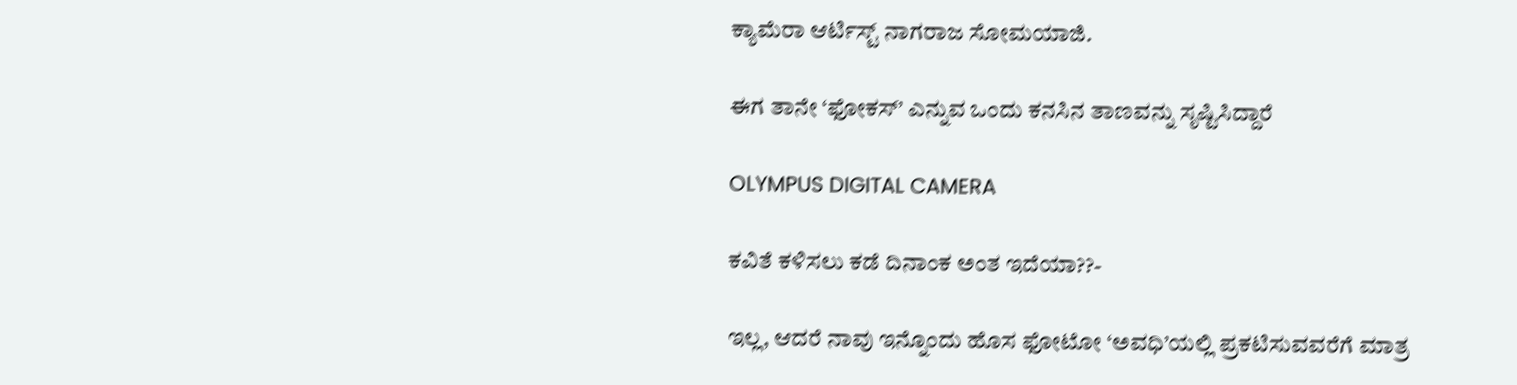ಕ್ಯಾಮೆರಾ ಆರ್ಟಿಸ್ಟ್ ನಾಗರಾಜ ಸೋಮಯಾಜಿ.

ಈಗ ತಾನೇ ‘ಫೋಕಸ್’ ಎನ್ನುವ ಒಂದು ಕನಸಿನ ತಾಣವನ್ನು ಸೃಷ್ಟಿಸಿದ್ದಾರೆ

OLYMPUS DIGITAL CAMERA

ಕವಿತೆ ಕಳಿಸಲು ಕಡೆ ದಿನಾಂಕ ಅಂತ ಇದೆಯಾ??-

ಇಲ್ಲ, ಆದರೆ ನಾವು ಇನ್ನೊಂದು ಹೊಸ ಫೋಟೋ ‘ಅವಧಿ’ಯಲ್ಲಿ ಪ್ರಕಟಿಸುವವರೆಗೆ ಮಾತ್ರ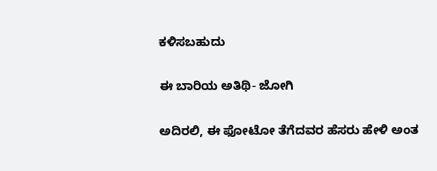ಕಳಿಸಬಹುದು

ಈ ಬಾರಿಯ ಅತಿಥಿ- ಜೋಗಿ

ಅದಿರಲಿ, ಈ ಫೋಟೋ ತೆಗೆದವರ ಹೆಸರು ಹೇಳಿ ಅಂತ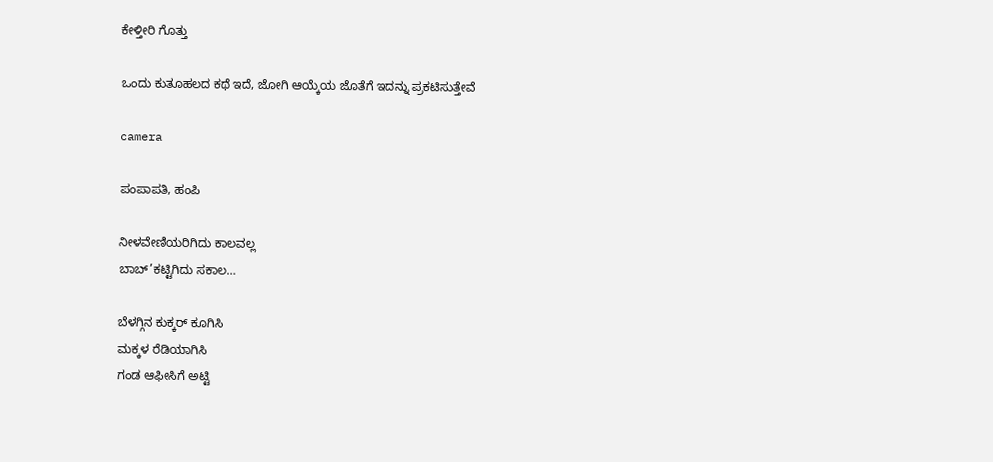ಕೇಳ್ತೀರಿ ಗೊತ್ತು

ಒಂದು ಕುತೂಹಲದ ಕಥೆ ಇದೆ, ಜೋಗಿ ಆಯ್ಕೆಯ ಜೊತೆಗೆ ಇದನ್ನು ಪ್ರಕಟಿಸುತ್ತೇವೆ

camera

ಪಂಪಾಪತಿ, ಹಂಪಿ

ನೀಳವೇಣಿಯರಿಗಿದು ಕಾಲವಲ್ಲ
ಬಾಬ್’ಕಟ್ಟಿಗಿದು ಸಕಾಲ…

ಬೆಳಗ್ಗಿನ ಕುಕ್ಕರ್ ಕೂಗಿಸಿ
ಮಕ್ಕಳ ರೆಡಿಯಾಗಿಸಿ
ಗಂಡ ಆಫೀಸಿಗೆ ಅಟ್ಟಿ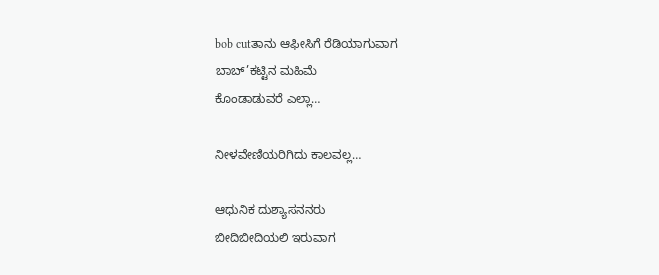bob cutತಾನು ಆಫೀಸಿಗೆ ರೆಡಿಯಾಗುವಾಗ
ಬಾಬ್’ಕಟ್ಟಿನ ಮಹಿಮೆ
ಕೊಂಡಾಡುವರೆ ಎಲ್ಲಾ…

ನೀಳವೇಣಿಯರಿಗಿದು ಕಾಲವಲ್ಲ…

ಆಧುನಿಕ ದುಶ್ಯಾಸನನರು
ಬೀದಿಬೀದಿಯಲಿ ಇರುವಾಗ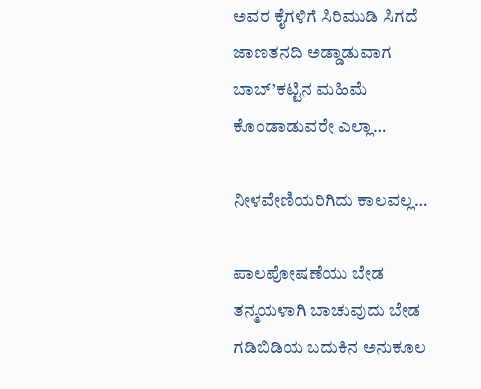ಅವರ ಕೈಗಳಿಗೆ ಸಿರಿಮುಡಿ ಸಿಗದೆ
ಜಾಣತನದಿ ಅಡ್ಡಾಡುವಾಗ
ಬಾಬ್’ಕಟ್ಟಿನ ಮಹಿಮೆ
ಕೊಂಡಾಡುವರೇ ಎಲ್ಲಾ…

ನೀಳವೇಣಿಯರಿಗಿದು ಕಾಲವಲ್ಲ…

ಪಾಲಪೋಷಣೆಯು ಬೇಡ
ತನ್ಮಯಳಾಗಿ ಬಾಚುವುದು ಬೇಡ
ಗಡಿಬಿಡಿಯ ಬದುಕಿನ ಅನುಕೂಲ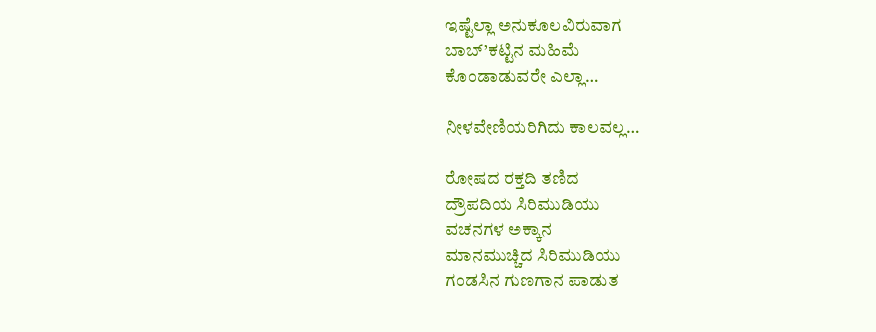ಇಷ್ಟೆಲ್ಲಾ ಅನುಕೂಲವಿರುವಾಗ
ಬಾಬ್’ಕಟ್ಟಿನ ಮಹಿಮೆ
ಕೊಂಡಾಡುವರೇ ಎಲ್ಲಾ…

ನೀಳವೇಣಿಯರಿಗಿದು ಕಾಲವಲ್ಲ…

ರೋಷದ ರಕ್ತದಿ ತಣಿದ
ದ್ರೌಪದಿಯ ಸಿರಿಮುಡಿಯು
ವಚನಗಳ ಅಕ್ಕಾನ
ಮಾನಮುಚ್ಚಿದ ಸಿರಿಮುಡಿಯು
ಗಂಡಸಿನ ಗುಣಗಾನ ಪಾಡುತ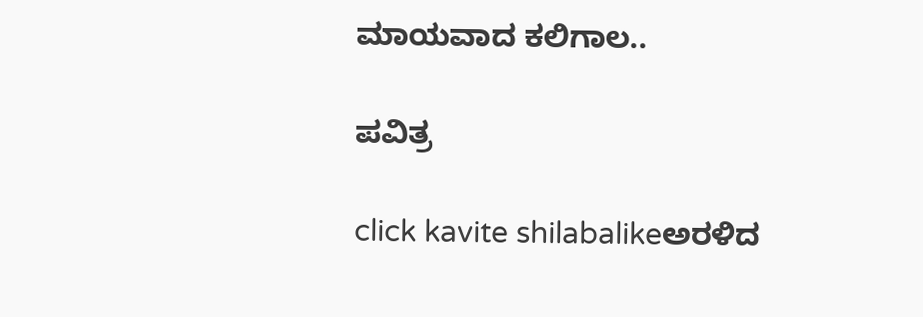ಮಾಯವಾದ ಕಲಿಗಾಲ..

ಪವಿತ್ರ

click kavite shilabalikeಅರಳಿದ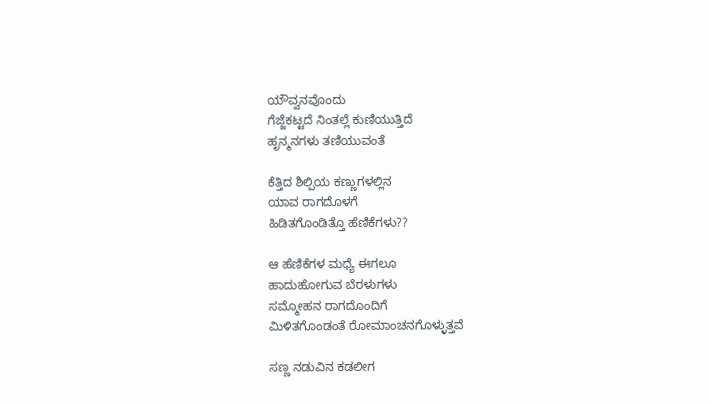ಯೌವ್ವನವೊಂದು
ಗೆಜ್ಜೆಕಟ್ಟದೆ ನಿಂತಲ್ಲೆ ಕುಣಿಯುತ್ತಿದೆ
ಹೃನ್ಮನಗಳು ತಣಿಯುವಂತೆ

ಕೆತ್ತಿದ ಶಿಲ್ಪಿಯ ಕಣ್ಣುಗಳಲ್ಲಿನ
ಯಾವ ರಾಗದೊಳಗೆ
ಹಿಡಿತಗೊಂಡಿತ್ತೊ ಹೆಣಿಕೆಗಳು??

ಆ ಹೆಣಿಕೆಗಳ ಮಧ್ಯೆ ಈಗಲೂ
ಹಾದುಹೋಗುವ ಬೆರಳುಗಳು
ಸಮ್ಮೋಹನ ರಾಗದೊಂದಿಗೆ
ಮಿಳಿತಗೊಂಡಂತೆ ರೋಮಾಂಚನಗೊಳ್ಳುತ್ತವೆ

ಸಣ್ಣ ನಡುವಿನ ಕಡಲೀಗ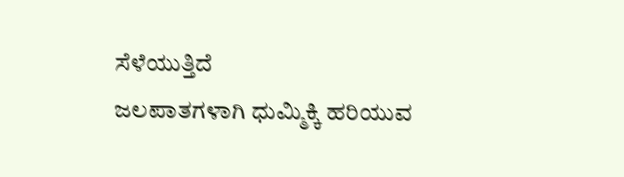ಸೆಳೆಯುತ್ತಿದೆ
ಜಲಪಾತಗಳಾಗಿ ಧುಮ್ಮಿಕ್ಕಿ ಹರಿಯುವ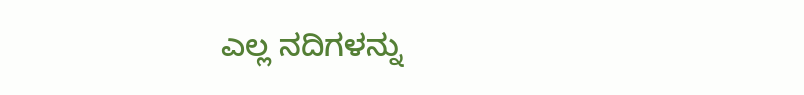ಎಲ್ಲ ನದಿಗಳನ್ನು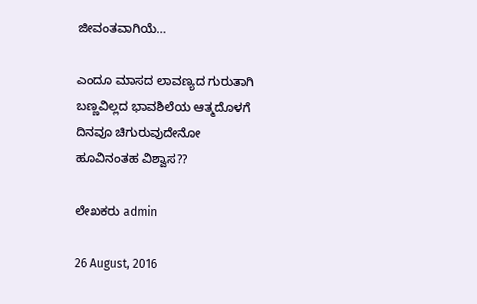ಜೀವಂತವಾಗಿಯೆ…

ಎಂದೂ ಮಾಸದ ಲಾವಣ್ಯದ ಗುರುತಾಗಿ
ಬಣ್ಣವಿಲ್ಲದ ಭಾವಶಿಲೆಯ ಆತ್ಮದೊಳಗೆ
ದಿನವೂ ಚಿಗುರುವುದೇನೋ
ಹೂವಿನಂತಹ ವಿಶ್ವಾಸ??

ಲೇಖಕರು admin

26 August, 2016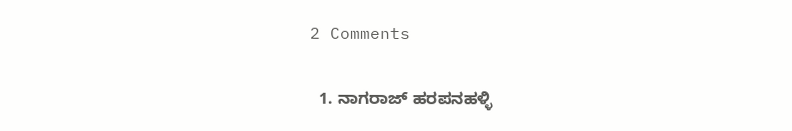2 Comments

  1. ನಾಗರಾಜ್ ಹರಪನಹಳ್ಳಿ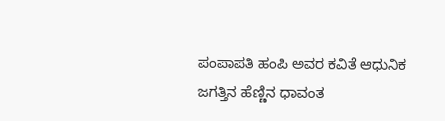ಪಂಪಾಪತಿ ಹಂಪಿ ಅವರ ಕವಿತೆ ಆಧುನಿಕ ಜಗತ್ತಿನ ಹೆಣ್ಣಿನ ಧಾವಂತ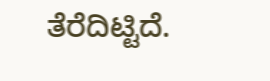ತೆರೆದಿಟ್ಟಿದೆ.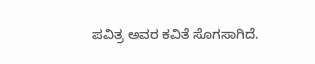ಪವಿತ್ರ ಅವರ ಕವಿತೆ ಸೊಗಸಾಗಿದೆ.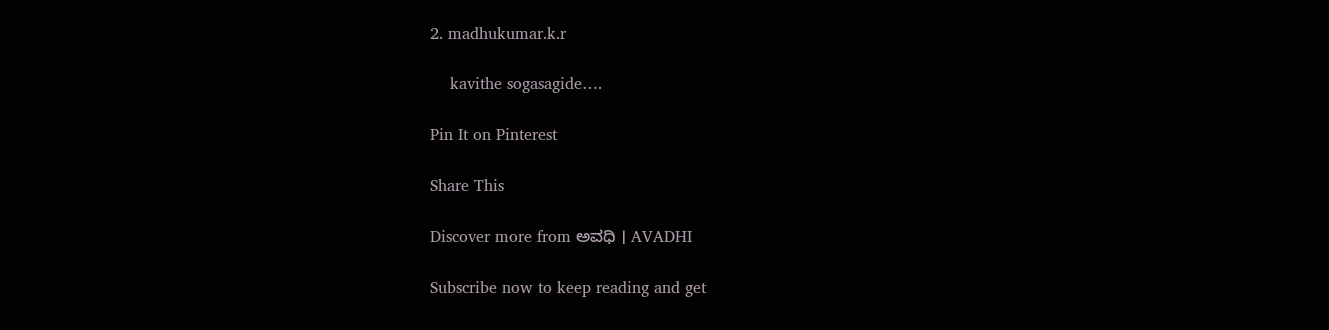2. madhukumar.k.r

    kavithe sogasagide….

Pin It on Pinterest

Share This

Discover more from ಅವಧಿ । AVADHI

Subscribe now to keep reading and get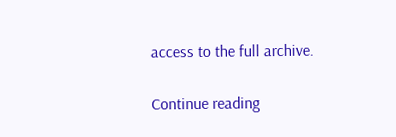access to the full archive.

Continue reading